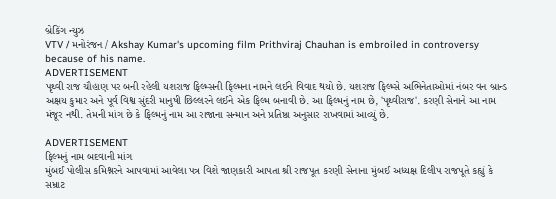બ્રેકિંગ ન્યુઝ
VTV / મનોરંજન / Akshay Kumar's upcoming film Prithviraj Chauhan is embroiled in controversy because of his name.
ADVERTISEMENT
પૃથ્વી રાજ ચૌહાણ પર બની રહેલી યશરાજ ફિલ્મ્સની ફિલ્મના નામને લઈને વિવાદ થયો છે. યશરાજ ફિલ્મ્સે અભિનેતાઓમાં નંબર વન બ્રાન્ડ અક્ષય કુમાર અને પૂર્વ વિશ્વ સુંદરી માનુષી છિલ્લરને લઈને એક ફિલ્મ બનાવી છે. આ ફિલ્મનું નામ છે, 'પૃથ્વીરાજ'. કરણી સેનાને આ નામ મંજૂર નથી. તેમની માંગ છે કે ફિલ્મનું નામ આ રાજાના સન્માન અને પ્રતિષ્ઠા અનુસાર રાખવામાં આવ્યું છે.

ADVERTISEMENT
ફિલ્મનું નામ બદવાની માંગ
મુંબઈ પોલીસ કમિશ્નરને આપવામાં આવેલા પત્ર વિશે જાણકારી આપતા શ્રી રાજપૂત કરણી સેનાના મુંબઈ અધ્યક્ષ દિલીપ રાજપૂતે કહ્યું કે સમ્રાટ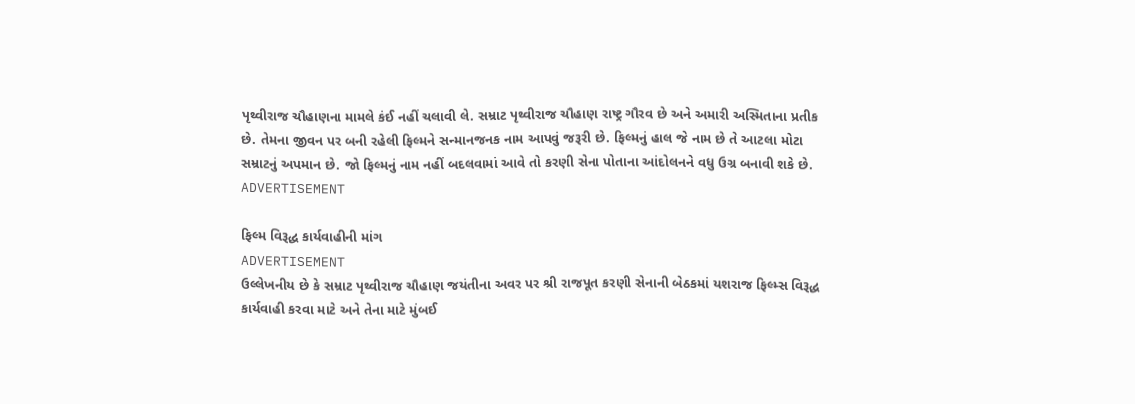પૃથ્વીરાજ ચૌહાણના મામલે કંઈ નહીં ચલાવી લે. સમ્રાટ પૃથ્વીરાજ ચૌહાણ રાષ્ટ્ર ગૌરવ છે અને અમારી અસ્મિતાના પ્રતીક છે. તેમના જીવન પર બની રહેલી ફિલ્મને સન્માનજનક નામ આપવું જરૂરી છે. ફિલ્મનું હાલ જે નામ છે તે આટલા મોટા સમ્રાટનું અપમાન છે. જો ફિલ્મનું નામ નહીં બદલવામાં આવે તો કરણી સેના પોતાના આંદોલનને વધુ ઉગ્ર બનાવી શકે છે.
ADVERTISEMENT

ફિલ્મ વિરૂદ્ધ કાર્યવાહીની માંગ
ADVERTISEMENT
ઉલ્લેખનીય છે કે સમ્રાટ પૃથ્વીરાજ ચૌહાણ જયંતીના અવર પર શ્રી રાજપૂત કરણી સેનાની બેઠકમાં યશરાજ ફિલ્મ્સ વિરૂદ્ધ કાર્યવાહી કરવા માટે અને તેના માટે મુંબઈ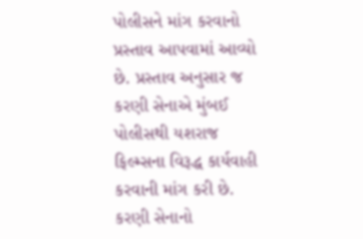પોલીસને માંગ કરવાનો પ્રસ્તાવ આપવામાં આવ્યો છે. પ્રસ્તાવ અનુસાર જ કરણી સેનાએ મુંબઈ પોલીસથી યશરાજ ફિલ્મ્સના વિરૂદ્ધ કાર્યવાહી કરવાની માંગ કરી છે. કરણી સેનાનો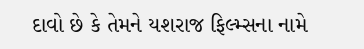દાવો છે કે તેમને યશરાજ ફિલ્મ્સના નામે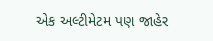એક અલ્ટીમેટમ પણ જાહેર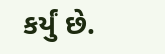કર્યું છે.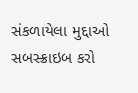સંકળાયેલા મુદ્દાઓ
સબસ્ક્રાઇબ કરો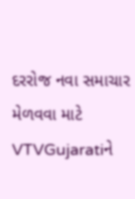દરરોજ નવા સમાચાર મેળવવા માટે VTVGujaratiને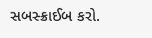સબસ્ક્રાઈબ કરો.